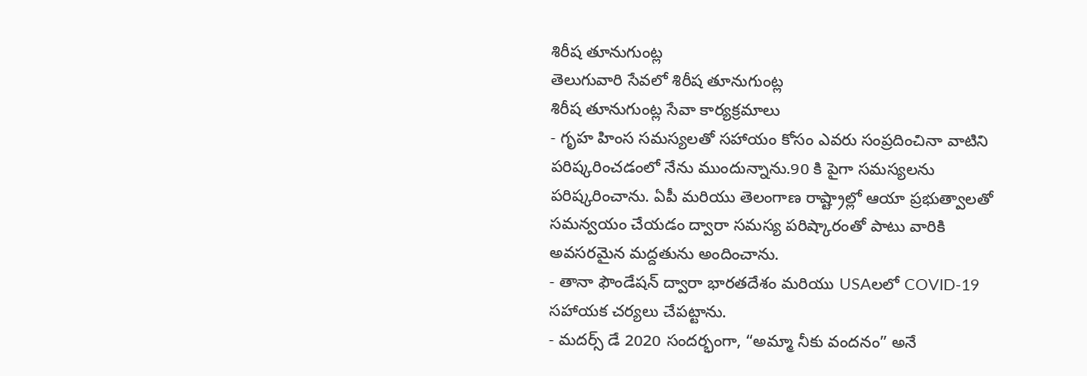శిరీష తూనుగుంట్ల
తెలుగువారి సేవలో శిరీష తూనుగుంట్ల
శిరీష తూనుగుంట్ల సేవా కార్యక్రమాలు
- గృహ హింస సమస్యలతో సహాయం కోసం ఎవరు సంప్రదించినా వాటిని పరిష్కరించడంలో నేను ముందున్నాను.90 కి పైగా సమస్యలను పరిష్కరించాను. ఏపీ మరియు తెలంగాణ రాష్ట్రాల్లో ఆయా ప్రభుత్వాలతో సమన్వయం చేయడం ద్వారా సమస్య పరిష్కారంతో పాటు వారికి అవసరమైన మద్దతును అందించాను.
- తానా ఫౌండేషన్ ద్వారా భారతదేశం మరియు USAలలో COVID-19 సహాయక చర్యలు చేపట్టాను.
- మదర్స్ డే 2020 సందర్భంగా, “అమ్మా నీకు వందనం” అనే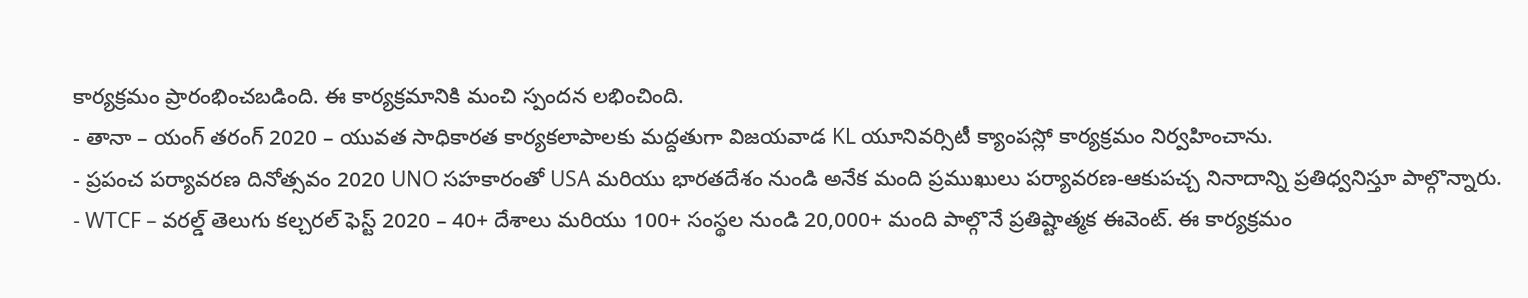కార్యక్రమం ప్రారంభించబడింది. ఈ కార్యక్రమానికి మంచి స్పందన లభించింది.
- తానా – యంగ్ తరంగ్ 2020 – యువత సాధికారత కార్యకలాపాలకు మద్దతుగా విజయవాడ KL యూనివర్సిటీ క్యాంపస్లో కార్యక్రమం నిర్వహించాను.
- ప్రపంచ పర్యావరణ దినోత్సవం 2020 UNO సహకారంతో USA మరియు భారతదేశం నుండి అనేక మంది ప్రముఖులు పర్యావరణ-ఆకుపచ్చ నినాదాన్ని ప్రతిధ్వనిస్తూ పాల్గొన్నారు.
- WTCF – వరల్డ్ తెలుగు కల్చరల్ ఫెస్ట్ 2020 – 40+ దేశాలు మరియు 100+ సంస్థల నుండి 20,000+ మంది పాల్గొనే ప్రతిష్టాత్మక ఈవెంట్. ఈ కార్యక్రమం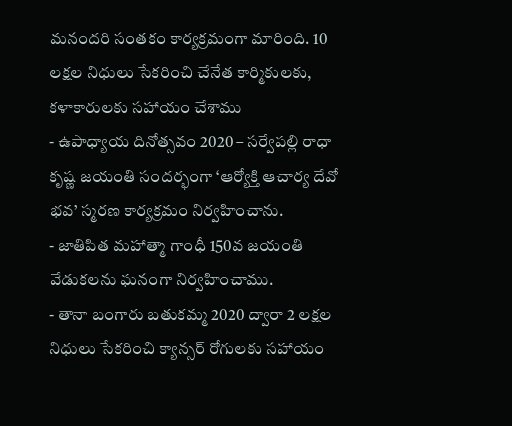మనందరి సంతకం కార్యక్రమంగా మారింది. 10 లక్షల నిధులు సేకరించి చేనేత కార్మికులకు, కళాకారులకు సహాయం చేశాము
- ఉపాధ్యాయ దినోత్సవం 2020 – సర్వేపల్లి రాధా కృష్ణ జయంతి సందర్భంగా ‘ఆర్యోక్తి ఆచార్య దేవో భవ’ స్మరణ కార్యక్రమం నిర్వహించాను.
- జాతిపిత మహాత్మా గాంధీ 150వ జయంతి వేడుకలను ఘనంగా నిర్వహించాము.
- తానా బంగారు బతుకమ్మ 2020 ద్వారా 2 లక్షల నిధులు సేకరించి క్యాన్సర్ రోగులకు సహాయం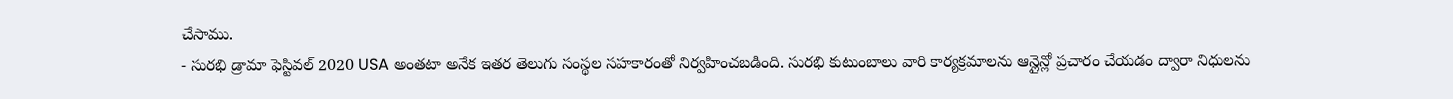చేసాము.
- సురభి డ్రామా ఫెస్టివల్ 2020 USA అంతటా అనేక ఇతర తెలుగు సంస్థల సహకారంతో నిర్వహించబడింది. సురభి కుటుంబాలు వారి కార్యక్రమాలను ఆన్లైన్లో ప్రచారం చేయడం ద్వారా నిధులను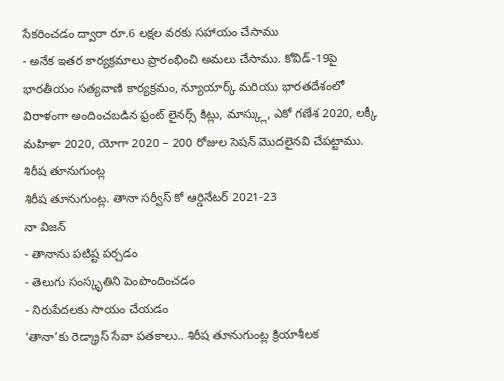సేకరించడం ద్వారా రూ.6 లక్షల వరకు సహాయం చేసాము
- అనేక ఇతర కార్యక్రమాలు ప్రారంభించి అమలు చేసాము. కోవిడ్-19పై భారతీయం సత్యవాణి కార్యక్రమం, న్యూయార్క్ మరియు భారతదేశంలో విరాళంగా అందించబడిన ఫ్రంట్ లైనర్స్ కిట్లు, మాస్క్లు, ఎకో గణేశ 2020, లక్కీ మహిళా 2020, యోగా 2020 – 200 రోజుల సెషన్ మొదలైనవి చేపట్టాము.
శిరీష తూనుగుంట్ల
శిరీష తూనుగుంట్ల. తానా సర్వీస్ కో ఆర్డినేటర్ 2021-23
నా విజన్
- తానాను పటిష్ట పర్చడం
- తెలుగు సంస్కృతిని పెంపొందించడం
- నిరుపేదలకు సాయం చేయడం
‘తానా’కు రెడ్క్రాస్ సేవా పతకాలు.. శిరీష తూనుగుంట్ల క్రియాశీలక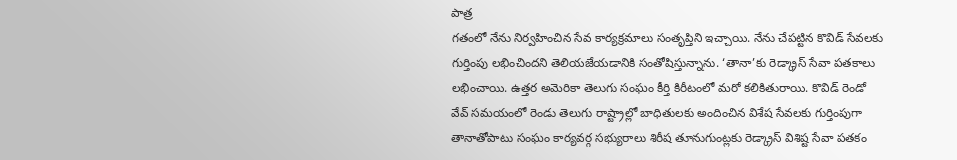పాత్ర
గతంలో నేను నిర్వహించిన సేవ కార్యక్రమాలు సంతృప్తిని ఇచ్చాయి. నేను చేపట్టిన కొవిడ్ సేవలకు గుర్తింపు లభించిందని తెలియజేయడానికి సంతోషిస్తున్నాను. ‘తానా’కు రెడ్క్రాస్ సేవా పతకాలు లభించాయి. ఉత్తర అమెరికా తెలుగు సంఘం కీర్తి కిరీటంలో మరో కలికితురాయి. కొవిడ్ రెండో వేవ్ సమయంలో రెండు తెలుగు రాష్ట్రాల్లో బాధితులకు అందించిన విశేష సేవలకు గుర్తింపుగా తానాతోపాటు సంఘం కార్యవర్గ సభ్యురాలు శిరీష తూనుగుంట్లకు రెడ్క్రాస్ విశిష్ట సేవా పతకం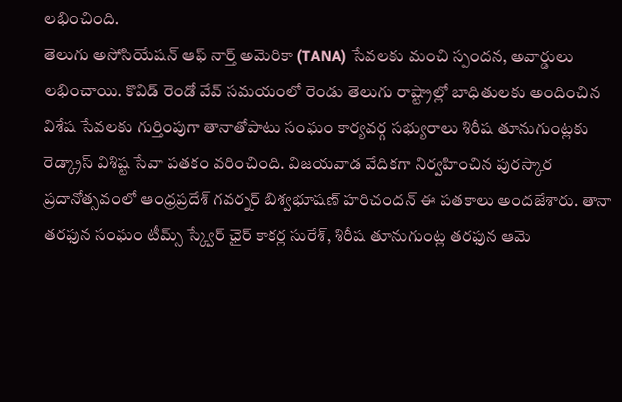లభించింది.
తెలుగు అసోసియేషన్ ఆఫ్ నార్త్ అమెరికా (TANA) సేవలకు మంచి స్పందన, అవార్డులు లభించాయి. కొవిడ్ రెండో వేవ్ సమయంలో రెండు తెలుగు రాష్ట్రాల్లో బాధితులకు అందించిన విశేష సేవలకు గుర్తింపుగా తానాతోపాటు సంఘం కార్యవర్గ సభ్యురాలు శిరీష తూనుగుంట్లకు రెడ్క్రాస్ విశిష్ట సేవా పతకం వరించింది. విజయవాడ వేదికగా నిర్వహించిన పురస్కార ప్రదానోత్సవంలో ఆంధ్రప్రదేశ్ గవర్నర్ బిశ్వభూషణ్ హరిచందన్ ఈ పతకాలు అందజేశారు. తానా తరఫున సంఘం టీమ్స్ స్క్వేర్ ఛైర్ కాకర్ల సురేశ్, శిరీష తూనుగుంట్ల తరఫున ఆమె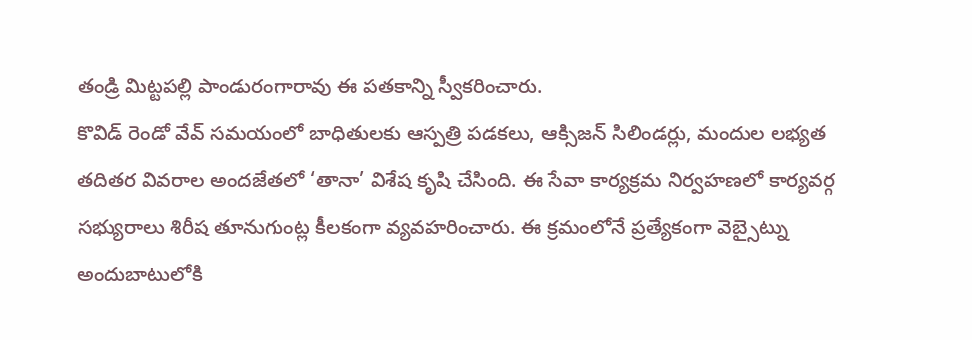తండ్రి మిట్టపల్లి పాండురంగారావు ఈ పతకాన్ని స్వీకరించారు.
కొవిడ్ రెండో వేవ్ సమయంలో బాధితులకు ఆస్పత్రి పడకలు, ఆక్సిజన్ సిలిండర్లు, మందుల లభ్యత తదితర వివరాల అందజేతలో ‘తానా’ విశేష కృషి చేసింది. ఈ సేవా కార్యక్రమ నిర్వహణలో కార్యవర్గ సభ్యురాలు శిరీష తూనుగుంట్ల కీలకంగా వ్యవహరించారు. ఈ క్రమంలోనే ప్రత్యేకంగా వెబ్సైట్ను అందుబాటులోకి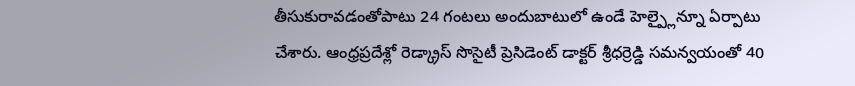తీసుకురావడంతోపాటు 24 గంటలు అందుబాటులో ఉండే హెల్ప్లైన్నూ ఏర్పాటు చేశారు. ఆంధ్రప్రదేశ్లో రెడ్క్రాస్ సొసైటీ ప్రెసిడెంట్ డాక్టర్ శ్రీధర్రెడ్డి సమన్వయంతో 40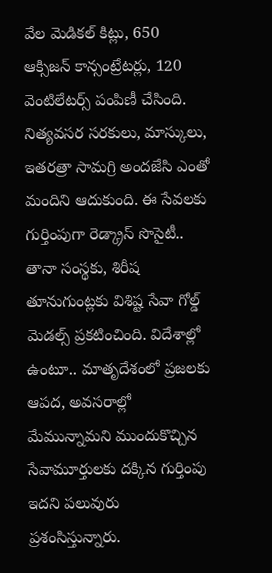వేల మెడికల్ కిట్లు, 650 ఆక్సిజన్ కాన్సంట్రేటర్లు, 120 వెంటిలేటర్స్ పంపిణీ చేసింది. నిత్యవసర సరకులు, మాస్కులు, ఇతరత్రా సామగ్రి అందజేసి ఎంతో మందిని ఆదుకుంది. ఈ సేవలకు గుర్తింపుగా రెడ్క్రాస్ సొసైటీ.. తానా సంస్థకు, శిరీష తూనుగుంట్లకు విశిష్ట సేవా గోల్డ్ మెడల్స్ ప్రకటించింది. విదేశాల్లో ఉంటూ.. మాతృదేశంలో ప్రజలకు ఆపద, అవసరాల్లో మేమున్నామని ముందుకొచ్చిన సేవామూర్తులకు దక్కిన గుర్తింపు ఇదని పలువురు ప్రశంసిస్తున్నారు.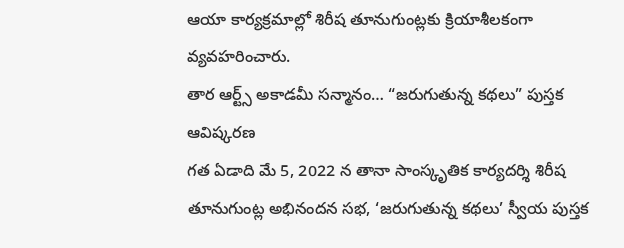ఆయా కార్యక్రమాల్లో శిరీష తూనుగుంట్లకు క్రియాశీలకంగా వ్యవహరించారు.
తార ఆర్ట్స్ అకాడమీ సన్మానం… “జరుగుతున్న కథలు” పుస్తక ఆవిష్కరణ
గత ఏడాది మే 5, 2022 న తానా సాంస్కృతిక కార్యదర్శి శిరీష తూనుగుంట్ల అభినందన సభ, ‘జరుగుతున్న కథలు’ స్వీయ పుస్తక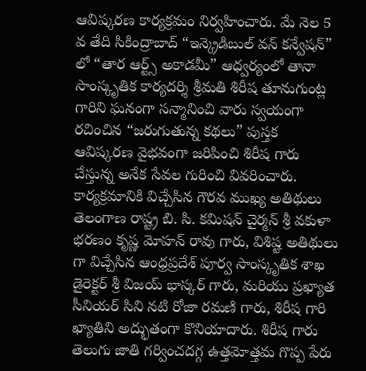ఆవిష్కరణ కార్యక్రమం నిర్వహించారు. మే నెల 5 వ తేది సికింద్రాబాద్ “ఇన్క్రెడిబుల్ వన్ కన్వేషన్” లో “తార ఆర్ట్స్ అకాడమీ” ఆధ్వర్యంలో తానా సాంస్కృతిక కార్యదర్శి శ్రీమతి శిరీష తూనుగుంట్ల గారిని ఘనంగా సన్మానించి వారు స్వయంగా రచించిన “జరుగుతున్న కథలు” పుస్తక ఆవిష్కరణ వైభవంగా జరిపించి శిరీష గారు చేస్తున్న అనేక సేవల గురించి వివరించారు.
కార్యక్రమానికి విచ్చేసిన గౌరవ ముఖ్య అతిథులు తెలంగాణ రాష్ట్ర బి. సి. కమిషన్ చైర్మన్ శ్రీ వకుళా భరణం కృష్ణ మోహన్ రావు గారు, విశిష్ట అతిథులు గా విచ్చేసిన ఆంధ్రప్రదేశ్ పూర్వ సాంస్కృతిక శాఖ డైరెక్టర్ శ్రీ విజయ్ భాస్కర్ గారు, మరియు ప్రఖ్యాత సీనియర్ సిని నటి రోజా రమణి గారు, శిరీష గారి ఖ్యాతిని అద్భుతంగా కొనియాదారు. శిరీష గారు తెలుగు జాతి గర్వించదగ్గ ఉత్తమోత్తమ గొప్ప పేరు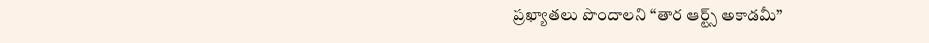ప్రఖ్యాతలు పొందాలని “తార ఆర్ట్స్ అకాడమీ”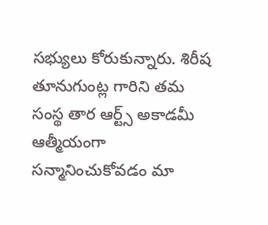సభ్యులు కోరుకున్నారు. శిరీష తూనుగుంట్ల గారిని తమ సంస్థ తార ఆర్ట్స్ అకాడమీ ఆత్మీయంగా సన్మానించుకోవడం మా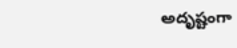అదృష్టంగా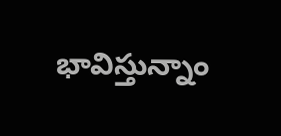భావిస్తున్నాం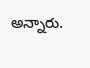అన్నారు.